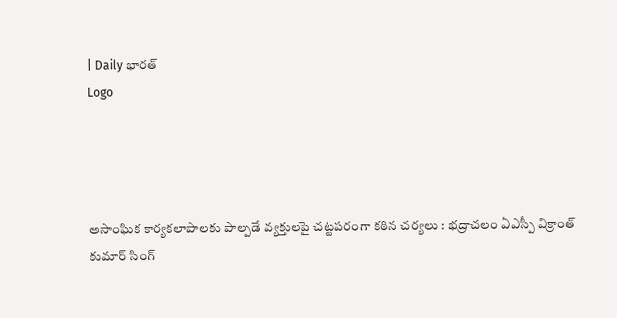| Daily భారత్
Logo




అసాంఘిక కార్యకలాపాలకు పాల్పడే వ్యక్తులపై చట్టపరంగా కఠిన చర్యలు : భద్రాచలం ఏఎస్పీ విక్రాంత్ కుమార్ సింగ్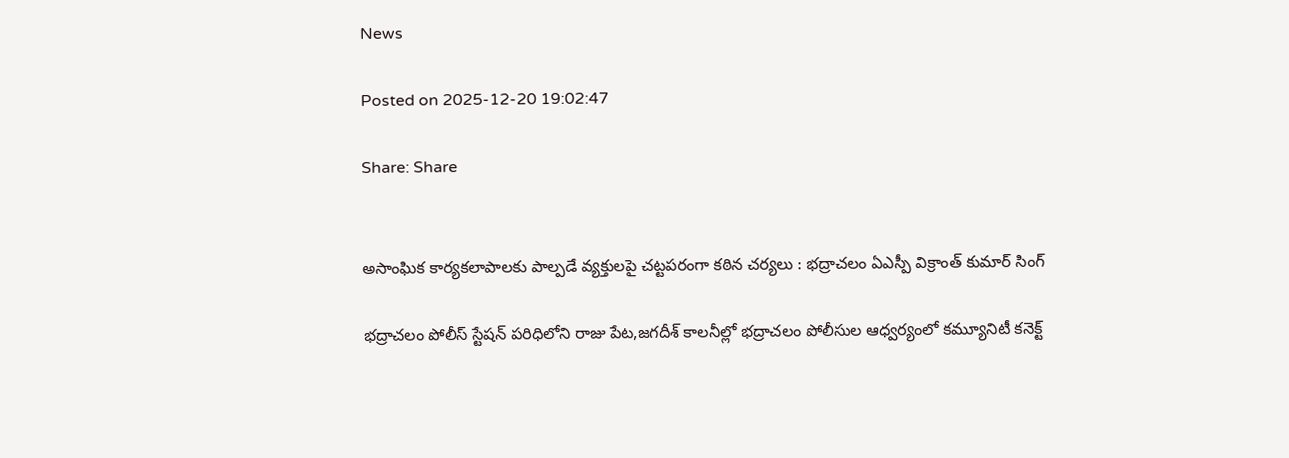News

Posted on 2025-12-20 19:02:47

Share: Share


అసాంఘిక కార్యకలాపాలకు పాల్పడే వ్యక్తులపై చట్టపరంగా కఠిన చర్యలు : భద్రాచలం ఏఎస్పీ విక్రాంత్ కుమార్ సింగ్

భద్రాచలం పోలీస్ స్టేషన్ పరిధిలోని రాజు పేట,జగదీశ్ కాలనీల్లో భద్రాచలం పోలీసుల ఆధ్వర్యంలో కమ్యూనిటీ కనెక్ట్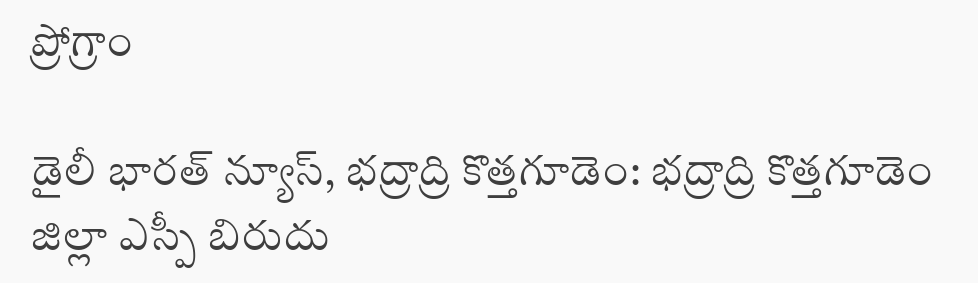ప్రోగ్రాం

డైలీ భారత్ న్యూస్, భద్రాద్రి కొత్తగూడెం: భద్రాద్రి కొత్తగూడెం జిల్లా ఎస్పీ బిరుదు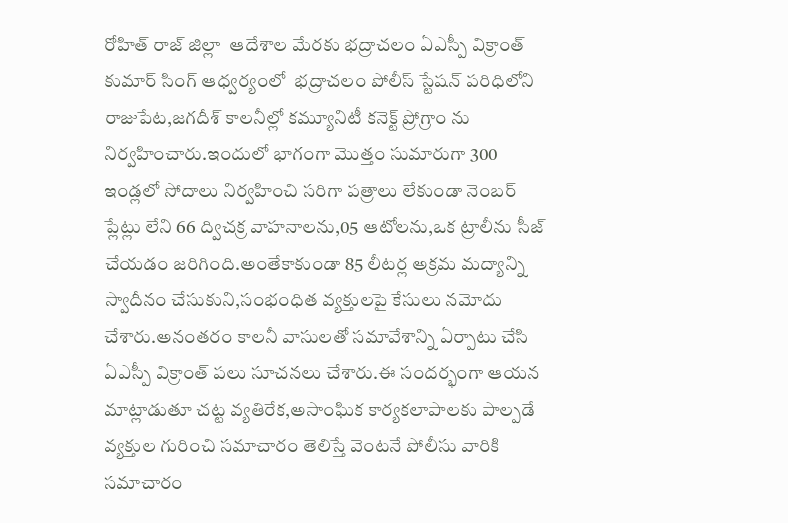రోహిత్ రాజ్ జిల్లా  ఆదేశాల మేరకు భద్రాచలం ఏఎస్పీ విక్రాంత్ కుమార్ సింగ్ ఆధ్వర్యంలో  భద్రాచలం పోలీస్ స్టేషన్ పరిధిలోని రాజుపేట,జగదీశ్ కాలనీల్లో కమ్యూనిటీ కనెక్ట్ ప్రోగ్రాం ను నిర్వహించారు.ఇందులో భాగంగా మొత్తం సుమారుగా 300 ఇండ్లలో సోదాలు నిర్వహించి సరిగా పత్రాలు లేకుండా నెంబర్ ప్లేట్లు లేని 66 ద్విచక్ర వాహనాలను,05 ఆటోలను,ఒక ట్రాలీను సీజ్ చేయడం జరిగింది.అంతేకాకుండా 85 లీటర్ల అక్రమ మద్యాన్ని స్వాదీనం చేసుకుని,సంభంధిత వ్యక్తులపై కేసులు నమోదు చేశారు.అనంతరం కాలనీ వాసులతో సమావేశాన్ని ఏర్పాటు చేసి ఏఎస్పీ విక్రాంత్ పలు సూచనలు చేశారు.ఈ సందర్భంగా ఆయన మాట్లాడుతూ చట్ట వ్యతిరేక,అసాంఘిక కార్యకలాపాలకు పాల్పడే వ్యక్తుల గురించి సమాచారం తెలిస్తే వెంటనే పోలీసు వారికి సమాచారం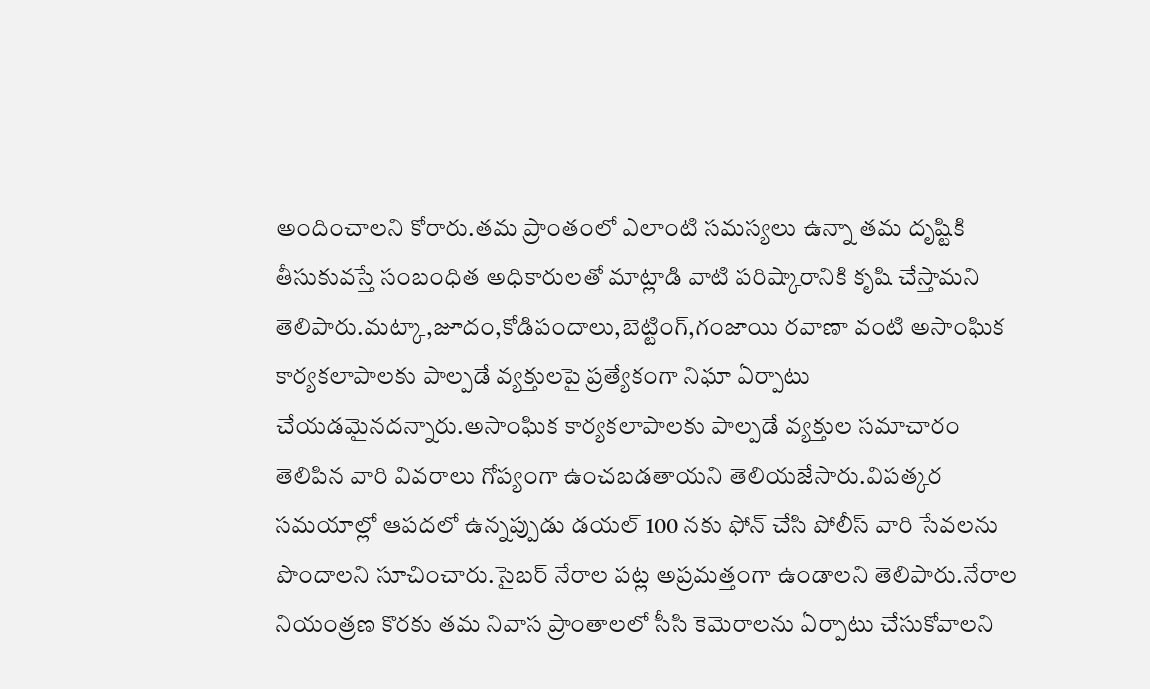అందించాలని కోరారు.తమ ప్రాంతంలో ఎలాంటి సమస్యలు ఉన్నా తమ దృష్టికి తీసుకువస్తే సంబంధిత అధికారులతో మాట్లాడి వాటి పరిష్కారానికి కృషి చేస్తామని తెలిపారు.మట్కా,జూదం,కోడిపందాలు,బెట్టింగ్,గంజాయి రవాణా వంటి అసాంఘిక కార్యకలాపాలకు పాల్పడే వ్యక్తులపై ప్రత్యేకంగా నిఘా ఏర్పాటు చేయడమైనదన్నారు.అసాంఘిక కార్యకలాపాలకు పాల్పడే వ్యక్తుల సమాచారం తెలిపిన వారి వివరాలు గోప్యంగా ఉంచబడతాయని తెలియజేసారు.విపత్కర సమయాల్లో ఆపదలో ఉన్నప్పుడు డయల్ 100 నకు ఫోన్ చేసి పోలీస్ వారి సేవలను పొందాలని సూచించారు.సైబర్ నేరాల పట్ల అప్రమత్తంగా ఉండాలని తెలిపారు.నేరాల నియంత్రణ కొరకు తమ నివాస ప్రాంతాలలో సీసి కెమెరాలను ఏర్పాటు చేసుకోవాలని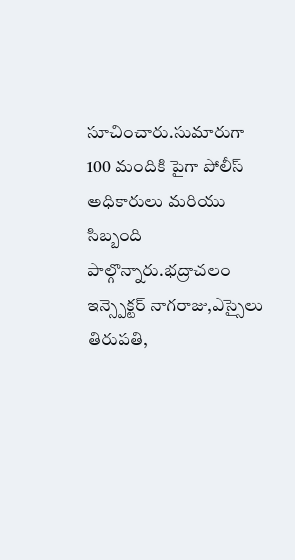సూచించారు.సుమారుగా 100 మందికి పైగా పోలీస్ అధికారులు మరియు సిబ్బంది పాల్గొన్నారు.భద్రాచలం ఇన్స్పెక్టర్ నాగరాజు,ఎస్సైలు తిరుపతి,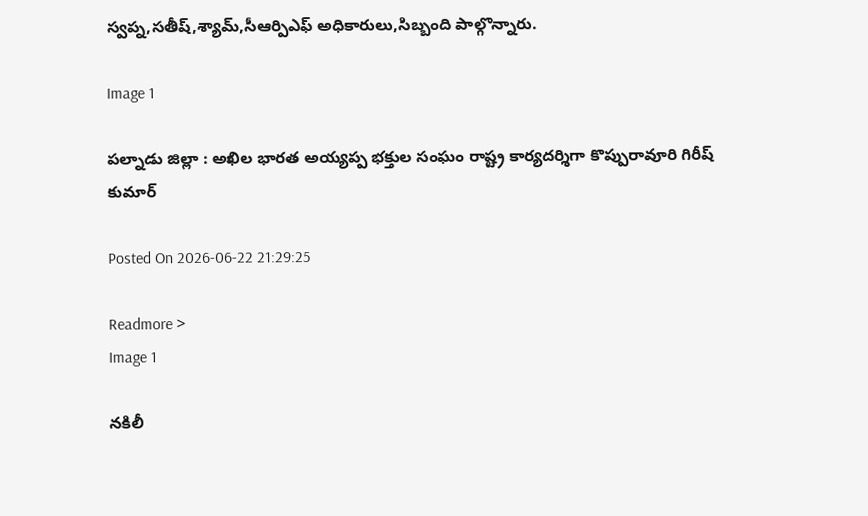స్వప్న,సతీష్,శ్యామ్,సీఆర్పిఎఫ్ అధికారులు,సిబ్బంది పాల్గొన్నారు.

Image 1

పల్నాడు జిల్లా : అఖిల భారత అయ్యప్ప భక్తుల సంఘం రాష్ట్ర కార్యదర్శిగా కొప్పురావూరి గిరీష్ కుమార్

Posted On 2026-06-22 21:29:25

Readmore >
Image 1

నకిలీ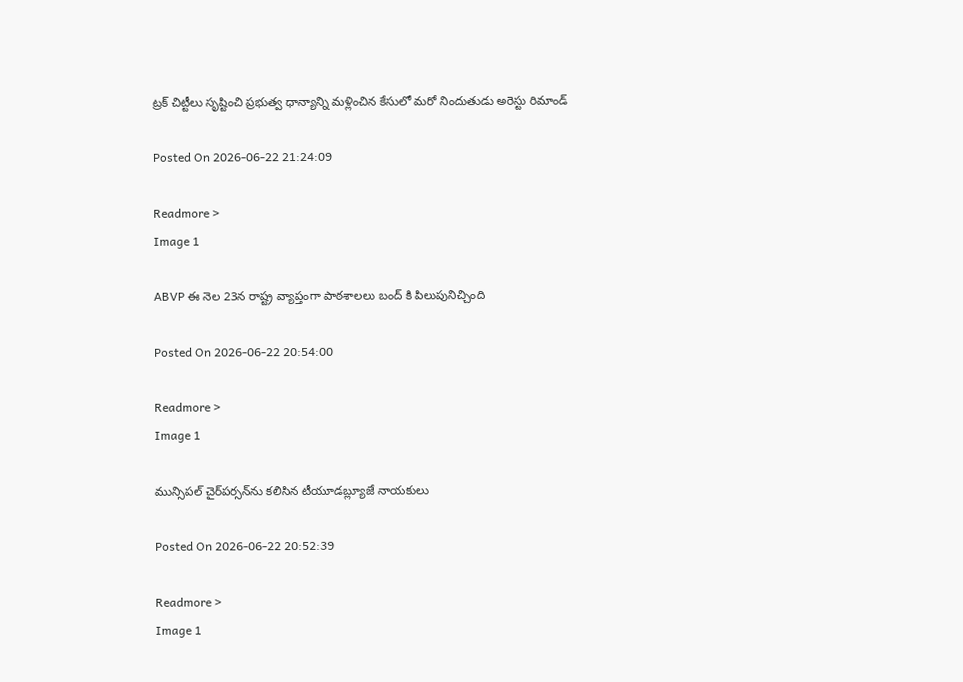ట్రక్ చిట్టీలు సృష్టించి ప్రభుత్వ ధాన్యాన్ని మళ్లించిన కేసులో మరో నిందుతుడు అరెస్టు రిమాండ్

Posted On 2026-06-22 21:24:09

Readmore >
Image 1

ABVP ఈ నెల 23న రాష్ట్ర వ్యాప్తంగా పాఠశాలలు బంద్ కి పిలుపునిచ్చింది

Posted On 2026-06-22 20:54:00

Readmore >
Image 1

మున్సిపల్ చైర్‌పర్సన్‌ను కలిసిన టీయూడబ్ల్యూజే నాయకులు

Posted On 2026-06-22 20:52:39

Readmore >
Image 1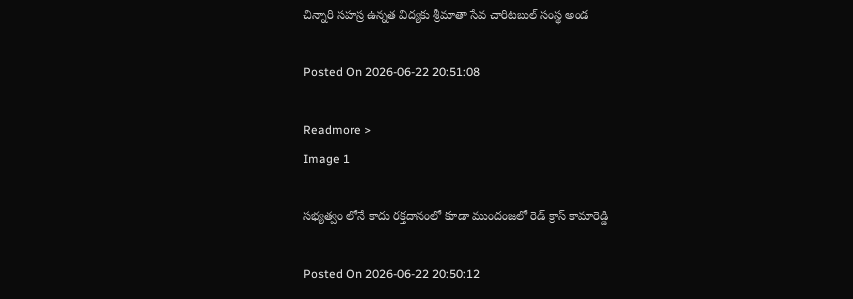చిన్నారి సహస్ర ఉన్నత విద్యకు శ్రీమాతా సేవ చారిటబుల్ సంస్థ అండ

Posted On 2026-06-22 20:51:08

Readmore >
Image 1

సభ్యత్వం లోనే కాదు రక్తదానంలో కూడా ముందంజలో రెడ్ క్రాస్ కామారెడ్డి

Posted On 2026-06-22 20:50:12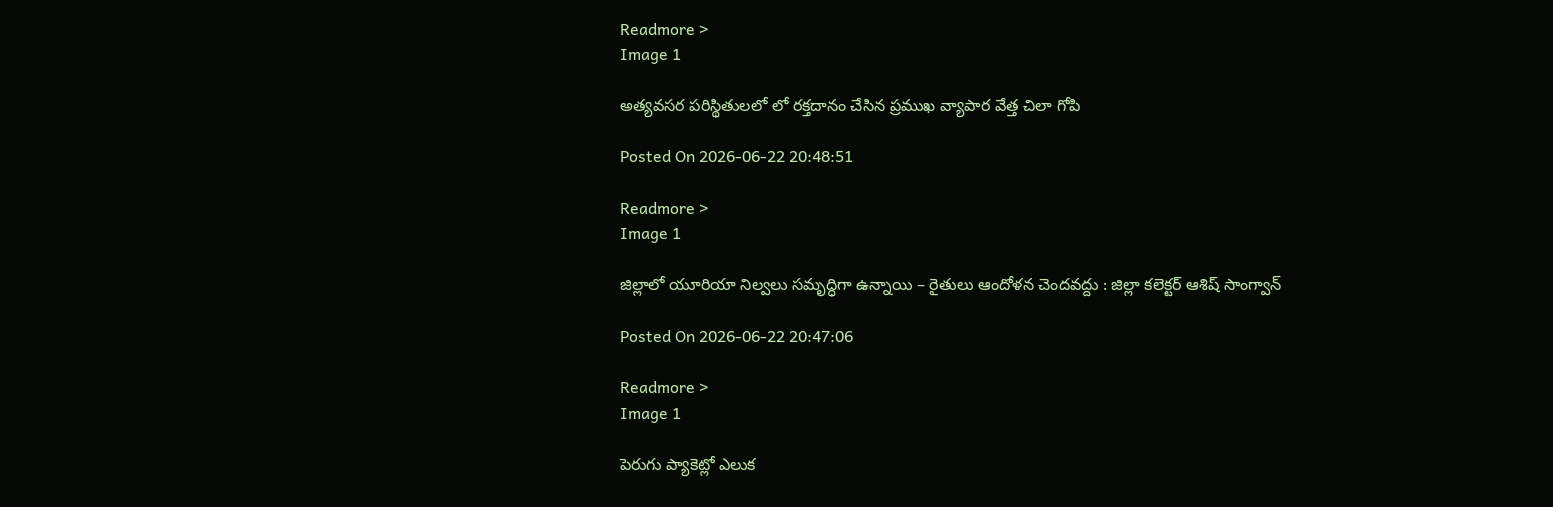Readmore >
Image 1

అత్యవసర పరిస్థితులలో లో రక్తదానం చేసిన ప్రముఖ వ్యాపార వేత్త చిలా గోపి

Posted On 2026-06-22 20:48:51

Readmore >
Image 1

జిల్లాలో యూరియా నిల్వలు సమృద్ధిగా ఉన్నాయి – రైతులు ఆందోళన చెందవద్దు : జిల్లా కలెక్టర్ ఆశిష్ సాంగ్వాన్

Posted On 2026-06-22 20:47:06

Readmore >
Image 1

పెరుగు ప్యాకెట్లో ఎలుక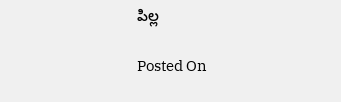పిల్ల

Posted On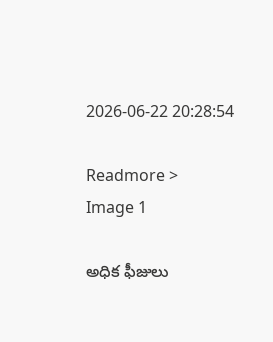2026-06-22 20:28:54

Readmore >
Image 1

అధిక ఫీజులు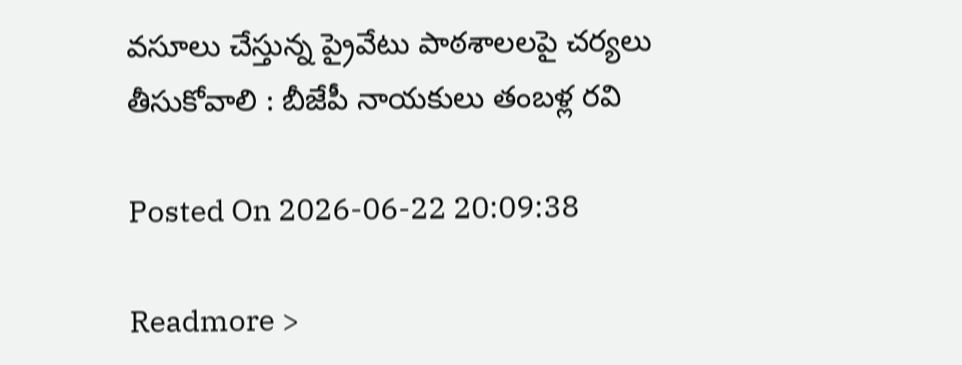వసూలు చేస్తున్న ప్రైవేటు పాఠశాలలపై చర్యలు తీసుకోవాలి : బీజేపీ నాయకులు తంబళ్ల రవి

Posted On 2026-06-22 20:09:38

Readmore >